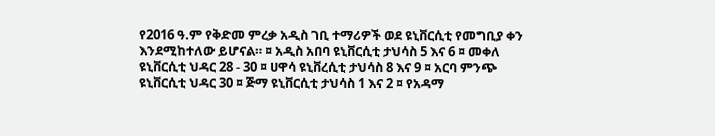የ2016 ዓ.ም የቅድመ ምረቃ አዲስ ገቢ ተማሪዎች ወደ ዩኒቨርሲቲ የመግቢያ ቀን እንደሚከተለው ይሆናል። ¤ አዲስ አበባ ዩኒቨርሲቲ ታህሳስ 5 እና 6 ¤ መቀለ ዩኒቨርሲቲ ህዳር 28 - 30 ¤ ሀዋሳ ዩኒቨረሲቲ ታህሳስ 8 እና 9 ¤ አርባ ምንጭ ዩኒቨርሲቲ ህዳር 30 ¤ ጅማ ዩኒቨርሲቲ ታህሳስ 1 እና 2 ¤ የአዳማ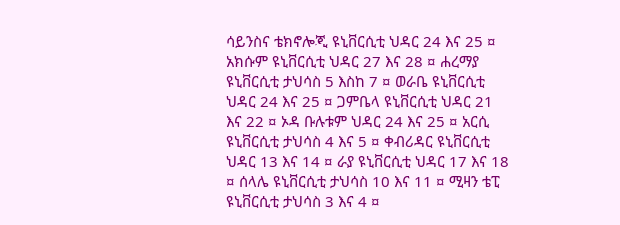ሳይንስና ቴክኖሎጂ ዩኒቨርሲቲ ህዳር 24 እና 25 ¤ አክሱም ዩኒቨርሲቲ ህዳር 27 እና 28 ¤ ሐረማያ ዩኒቨርሲቲ ታህሳስ 5 እስከ 7 ¤ ወራቤ ዩኒቨርሲቲ ህዳር 24 እና 25 ¤ ጋምቤላ ዩኒቨርሲቲ ህዳር 21 እና 22 ¤ ኦዳ ቡሉቱም ህዳር 24 እና 25 ¤ አርሲ ዩኒቨርሲቲ ታህሳስ 4 እና 5 ¤ ቀብሪዳር ዩኒቨርሲቲ ህዳር 13 እና 14 ¤ ራያ ዩኒቨርሲቲ ህዳር 17 እና 18 ¤ ሰላሌ ዩኒቨርሲቲ ታህሳስ 10 እና 11 ¤ ሚዛን ቴፒ ዩኒቨርሲቲ ታህሳስ 3 እና 4 ¤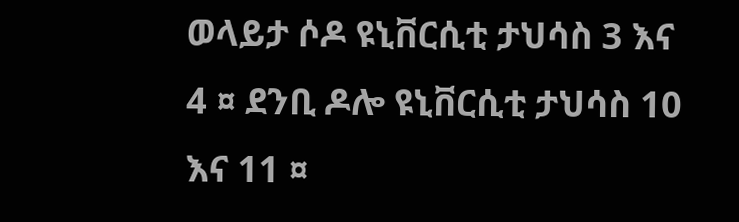ወላይታ ሶዶ ዩኒቨርሲቲ ታህሳስ 3 እና 4 ¤ ደንቢ ዶሎ ዩኒቨርሲቲ ታህሳስ 10 እና 11 ¤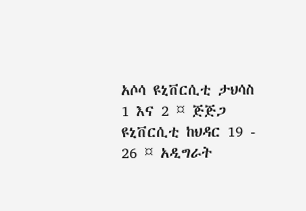አሶሳ ዩኒቨርሲቲ ታህሳስ 1 እና 2 ¤ ጅጅጋ ዩኒቨርሲቲ ከህዳር 19 - 26 ¤ አዲግራት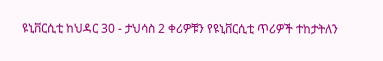ዩኒቨርሲቲ ከህዳር 30 - ታህሳስ 2 ቀሪዎቹን የዩኒቨርሲቲ ጥሪዎች ተከታትለን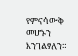የምናሳውቅ መሆኑን እንገልፃለን።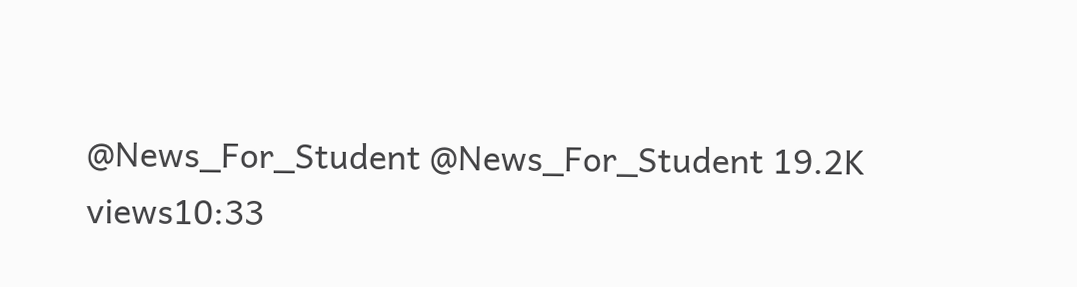@News_For_Student @News_For_Student 19.2K views10:33